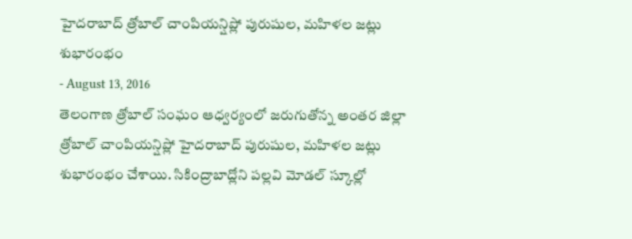హైదరాబాద్ త్రోబాల్ చాంపియన్షిప్లో పురుషుల, మహిళల జట్లు శుభారంభం
- August 13, 2016
తెలంగాణ త్రోబాల్ సంఘం ఆధ్వర్యంలో జరుగుతోన్న అంతర జిల్లా త్రోబాల్ చాంపియన్షిప్లో హైదరాబాద్ పురుషుల, మహిళల జట్లు శుభారంభం చేశాయి. సికింద్రాబాద్లోని పల్లవి మోడల్ స్కూల్లో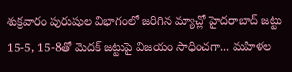శుక్రవారం పురుషుల విభాగంలో జరిగిన మ్యాచ్లో హైదరాబాద్ జట్టు 15-5, 15-8తో మెదక్ జట్టుపై విజయం సాధించగా... మహిళల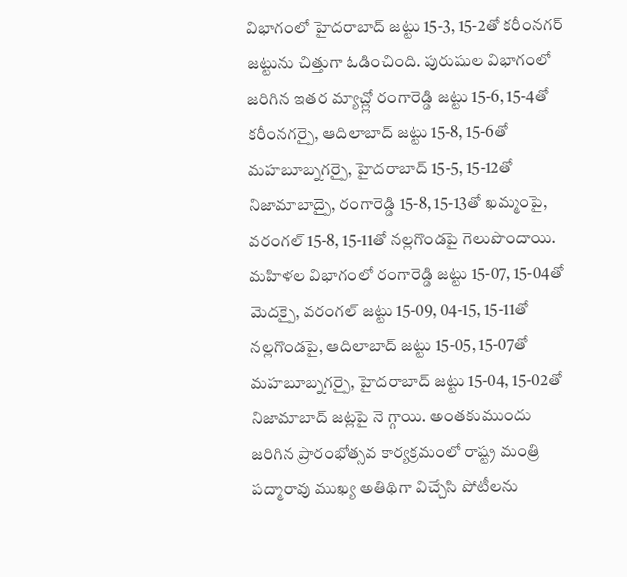విభాగంలో హైదరాబాద్ జట్టు 15-3, 15-2తో కరీంనగర్ జట్టును చిత్తుగా ఓడించింది. పురుషుల విభాగంలో జరిగిన ఇతర మ్యాచ్ల్లో రంగారెడ్డి జట్టు 15-6, 15-4తో కరీంనగర్పై, ఆదిలాబాద్ జట్టు 15-8, 15-6తో మహబూబ్నగర్పై, హైదరాబాద్ 15-5, 15-12తో నిజామాబాద్పై, రంగారెడ్డి 15-8, 15-13తో ఖమ్మంపై, వరంగల్ 15-8, 15-11తో నల్లగొండపై గెలుపొందాయి. మహిళల విభాగంలో రంగారెడ్డి జట్టు 15-07, 15-04తో మెదక్పై, వరంగల్ జట్టు 15-09, 04-15, 15-11తో నల్లగొండపై, ఆదిలాబాద్ జట్టు 15-05, 15-07తో మహబూబ్నగర్పై, హైదరాబాద్ జట్టు 15-04, 15-02తో నిజామాబాద్ జట్లపై నె గ్గాయి. అంతకుముందు జరిగిన ప్రారంభోత్సవ కార్యక్రమంలో రాష్ట్ర మంత్రి పద్మారావు ముఖ్య అతిథిగా విచ్చేసి పోటీలను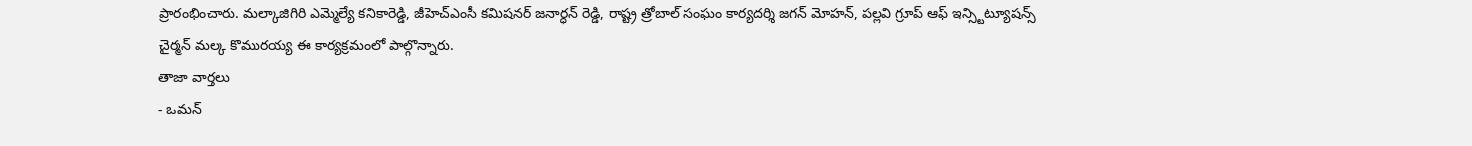ప్రారంభించారు. మల్కాజిగిరి ఎమ్మెల్యే కనికారెడ్డి, జీహెచ్ఎంసీ కమిషనర్ జనార్ధన్ రెడ్డి, రాష్ట్ర త్రోబాల్ సంఘం కార్యదర్శి జగన్ మోహన్, పల్లవి గ్రూప్ ఆఫ్ ఇన్స్టిట్యూషన్స్ చైర్మన్ మల్క కొమురయ్య ఈ కార్యక్రమంలో పాల్గొన్నారు.
తాజా వార్తలు
- ఒమన్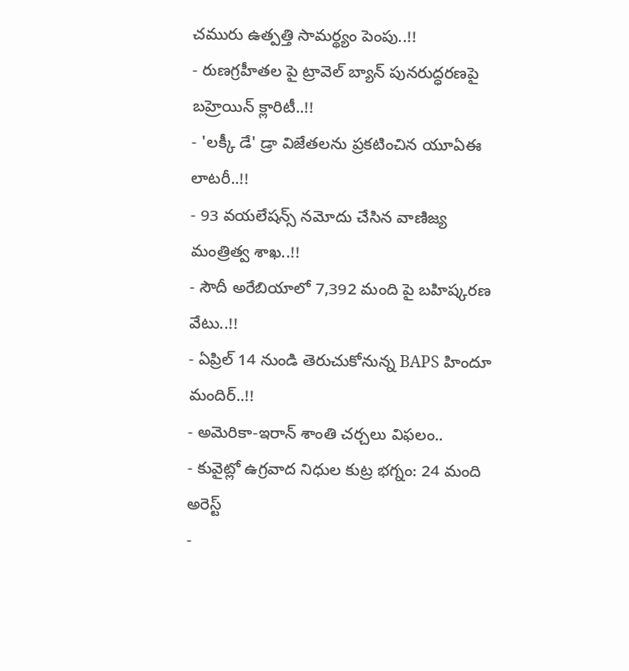చమురు ఉత్పత్తి సామర్థ్యం పెంపు..!!
- రుణగ్రహీతల పై ట్రావెల్ బ్యాన్ పునరుద్ధరణపై బహ్రెయిన్ క్లారిటీ..!!
- 'లక్కీ డే' డ్రా విజేతలను ప్రకటించిన యూఏఈ లాటరీ..!!
- 93 వయలేషన్స్ నమోదు చేసిన వాణిజ్య మంత్రిత్వ శాఖ..!!
- సౌదీ అరేబియాలో 7,392 మంది పై బహిష్కరణ వేటు..!!
- ఏప్రిల్ 14 నుండి తెరుచుకోనున్న BAPS హిందూ మందిర్..!!
- అమెరికా-ఇరాన్ శాంతి చర్చలు విఫలం..
- కువైట్లో ఉగ్రవాద నిధుల కుట్ర భగ్నం: 24 మంది అరెస్ట్
-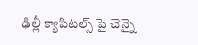ఢిల్లీ క్యాపిటల్స్ పై చెన్నై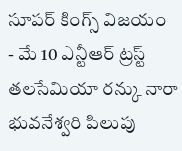సూపర్ కింగ్స్ విజయం
- మే 10 ఎన్టీఆర్ ట్రస్ట్ తలసేమియా రన్కు నారా భువనేశ్వరి పిలుపు